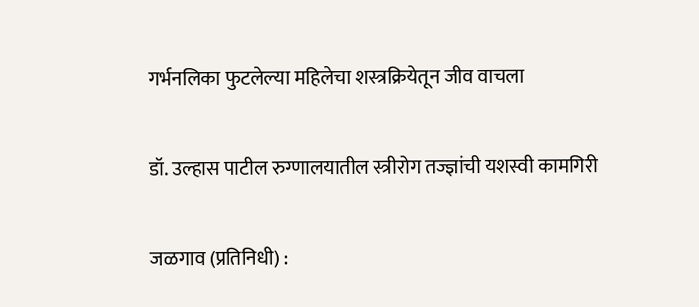गर्भनलिका फुटलेल्या महिलेचा शस्त्रक्रियेतून जीव वाचला

डॉ. उल्हास पाटील रुग्णालयातील स्त्रीरोग तज्ज्ञांची यशस्वी कामगिरी

जळगाव (प्रतिनिधी) :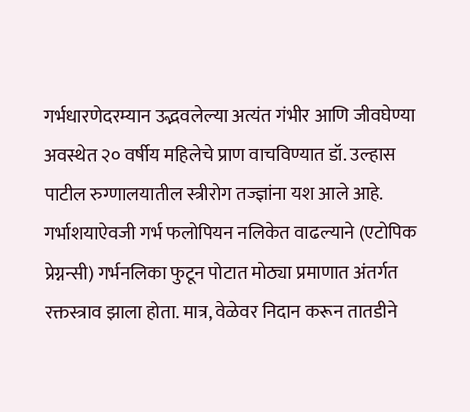गर्भधारणेदरम्यान उद्भवलेल्या अत्यंत गंभीर आणि जीवघेण्या अवस्थेत २० वर्षीय महिलेचे प्राण वाचविण्यात डॉ. उल्हास पाटील रुग्णालयातील स्त्रीरोग तज्ज्ञांना यश आले आहे. गर्भाशयाऐवजी गर्भ फलोपियन नलिकेत वाढल्याने (एटोपिक प्रेग्नन्सी) गर्भनलिका फुटून पोटात मोठ्या प्रमाणात अंतर्गत रक्तस्त्राव झाला होता. मात्र, वेळेवर निदान करून तातडीने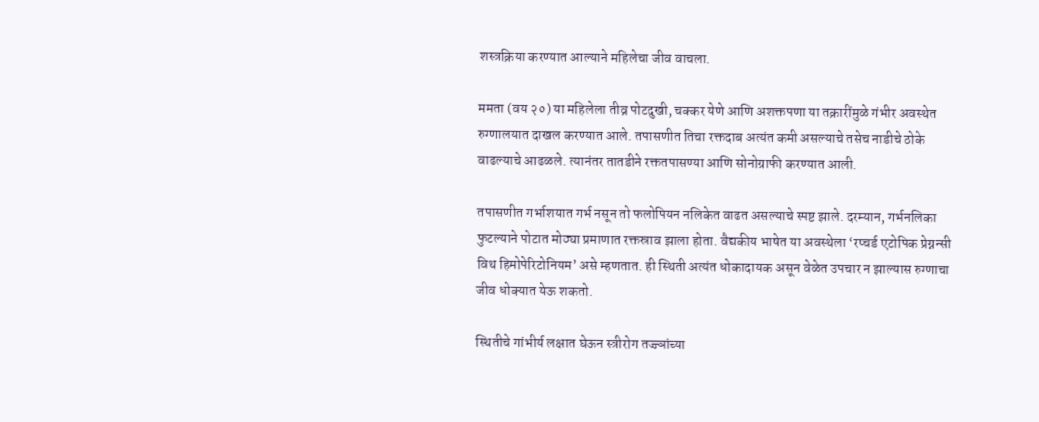शस्त्रक्रिया करण्यात आल्याने महिलेचा जीव वाचला.

ममता (वय २०) या महिलेला तीव्र पोटदुखी, चक्कर येणे आणि अशक्तपणा या तक्रारींमुळे गंभीर अवस्थेत रुग्णालयात दाखल करण्यात आले. तपासणीत तिचा रक्तदाब अत्यंत कमी असल्याचे तसेच नाडीचे ठोके वाढल्याचे आढळले. त्यानंतर तातडीने रक्ततपासण्या आणि सोनोग्राफी करण्यात आली.

तपासणीत गर्भाशयात गर्भ नसून तो फलोपियन नलिकेत वाढत असल्याचे स्पष्ट झाले. दरम्यान, गर्भनलिका फुटल्याने पोटात मोठ्या प्रमाणात रक्तस्राव झाला होता. वैद्यकीय भाषेत या अवस्थेला ‘रप्चर्ड एटोपिक प्रेग्नन्सी विथ हिमोपेरिटोनियम’ असे म्हणतात. ही स्थिती अत्यंत धोकादायक असून वेळेत उपचार न झाल्यास रुग्णाचा जीव धोक्यात येऊ शकतो.

स्थितीचे गांभीर्य लक्षात घेऊन स्त्रीरोग तज्ज्ञांच्या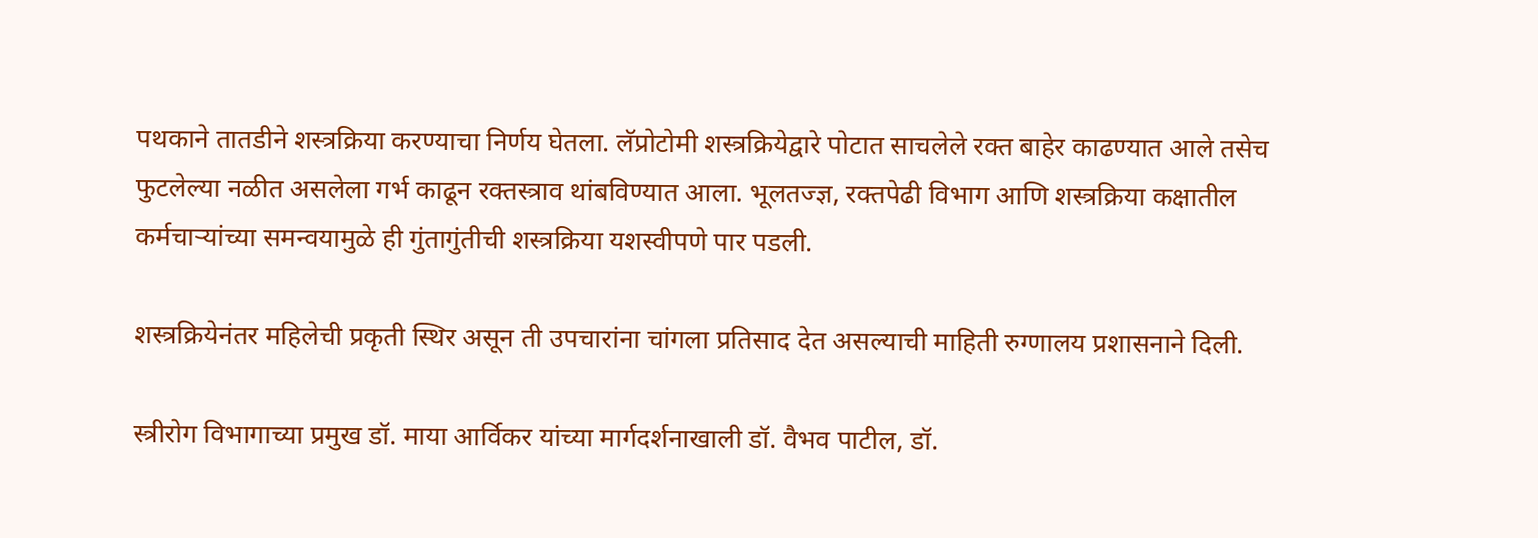पथकाने तातडीने शस्त्रक्रिया करण्याचा निर्णय घेतला. लॅप्रोटोमी शस्त्रक्रियेद्वारे पोटात साचलेले रक्त बाहेर काढण्यात आले तसेच फुटलेल्या नळीत असलेला गर्भ काढून रक्तस्त्राव थांबविण्यात आला. भूलतज्ज्ञ, रक्तपेढी विभाग आणि शस्त्रक्रिया कक्षातील कर्मचाऱ्यांच्या समन्वयामुळे ही गुंतागुंतीची शस्त्रक्रिया यशस्वीपणे पार पडली.

शस्त्रक्रियेनंतर महिलेची प्रकृती स्थिर असून ती उपचारांना चांगला प्रतिसाद देत असल्याची माहिती रुग्णालय प्रशासनाने दिली.

स्त्रीरोग विभागाच्या प्रमुख डॉ. माया आर्विकर यांच्या मार्गदर्शनाखाली डॉ. वैभव पाटील, डॉ.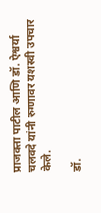प्राजक्ता पाटील आणि डॉ. ऐश्वर्या चलवदे यांनी रुग्णावर यशस्वी उपचार केले.

डॉ.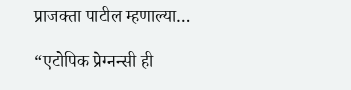प्राजक्ता पाटील म्हणाल्या…

“एटोपिक प्रेग्नन्सी ही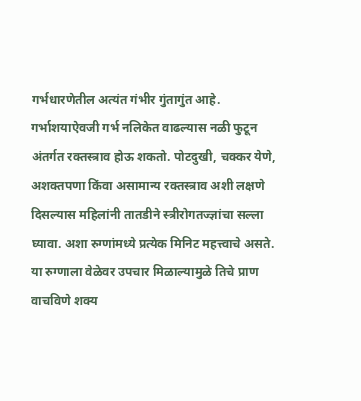गर्भधारणेतील अत्यंत गंभीर गुंतागुंत आहे. गर्भाशयाऐवजी गर्भ नलिकेत वाढल्यास नळी फुटून अंतर्गत रक्तस्त्राव होऊ शकतो. पोटदुखी, चक्कर येणे, अशक्तपणा किंवा असामान्य रक्तस्त्राव अशी लक्षणे दिसल्यास महिलांनी तातडीने स्त्रीरोगतज्ज्ञांचा सल्ला घ्यावा. अशा रुग्णांमध्ये प्रत्येक मिनिट महत्त्वाचे असते. या रुग्णाला वेळेवर उपचार मिळाल्यामुळे तिचे प्राण वाचविणे शक्य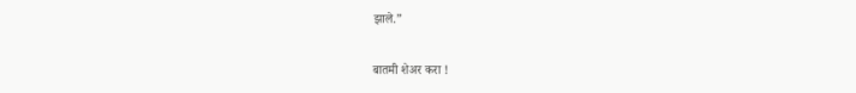झाले.”

बातमी शेअर करा !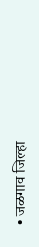• जळगाव जिल्हा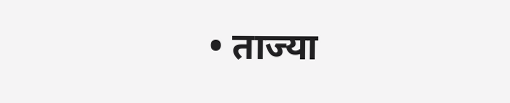• ताज्या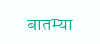बातम्या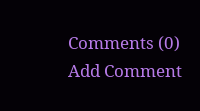Comments (0)
Add Comment